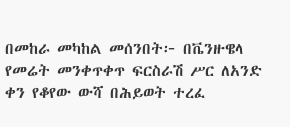በመከራ መካከል መሰንበት፦ በቬንዙዌላ የመሬት መንቀጥቀጥ ፍርስራሽ ሥር ለአንድ ቀን የቆየው ውሻ በሕይወት ተረፈ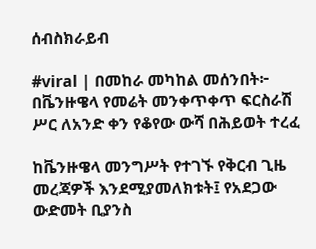ሰብስክራይብ

#viral | በመከራ መካከል መሰንበት፦ በቬንዙዌላ የመሬት መንቀጥቀጥ ፍርስራሽ ሥር ለአንድ ቀን የቆየው ውሻ በሕይወት ተረፈ

ከቬንዙዌላ መንግሥት የተገኙ የቅርብ ጊዜ መረጃዎች እንደሚያመለክቱት፤ የአደጋው ውድመት ቢያንስ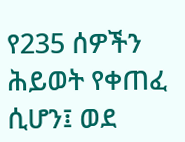የ235 ሰዎችን ሕይወት የቀጠፈ ሲሆን፤ ወደ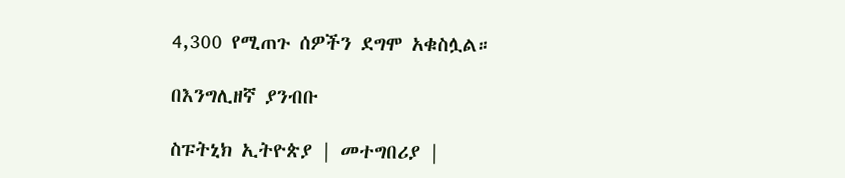4,300 የሚጠጉ ሰዎችን ደግሞ አቁስሏል።

በእንግሊዘኛ ያንብቡ

ስፑትኒክ ኢትዮጵያ | መተግበሪያ |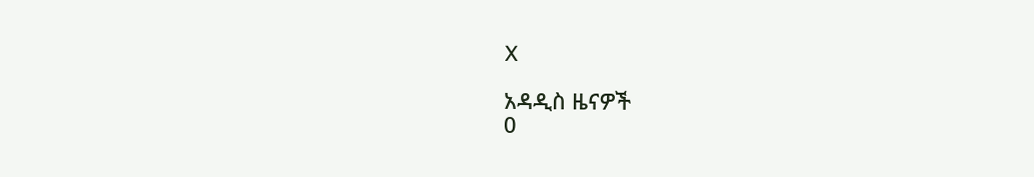X

አዳዲስ ዜናዎች
0